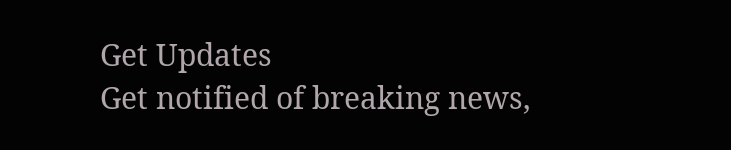Get Updates
Get notified of breaking news,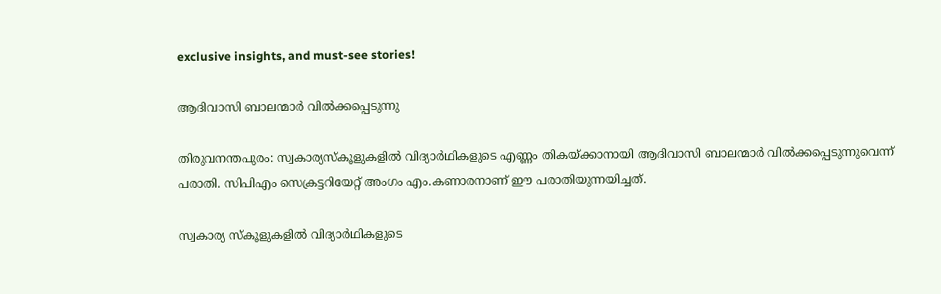exclusive insights, and must-see stories!

ആദിവാസി ബാലന്മാര്‍ വില്‍ക്കപ്പെടുന്നു

തിരുവനന്തപുരം: സ്വകാര്യസ്കൂളുകളില്‍ വിദ്യാര്‍ഥികളുടെ എണ്ണം തികയ്ക്കാനായി ആദിവാസി ബാലന്മാര്‍ വില്‍ക്കപ്പെടുന്നുവെന്ന് പരാതി. സിപിഎം സെക്രട്ടറിയേറ്റ് അംഗം എം.കണാരനാണ് ഈ പരാതിയുന്നയിച്ചത്.

സ്വകാര്യ സ്കൂളുകളില്‍ വിദ്യാര്‍ഥികളുടെ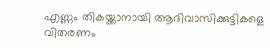എണ്ണം തികയ്ക്കാനായി ആദിവാസിക്കുട്ടികളെ വിതരണം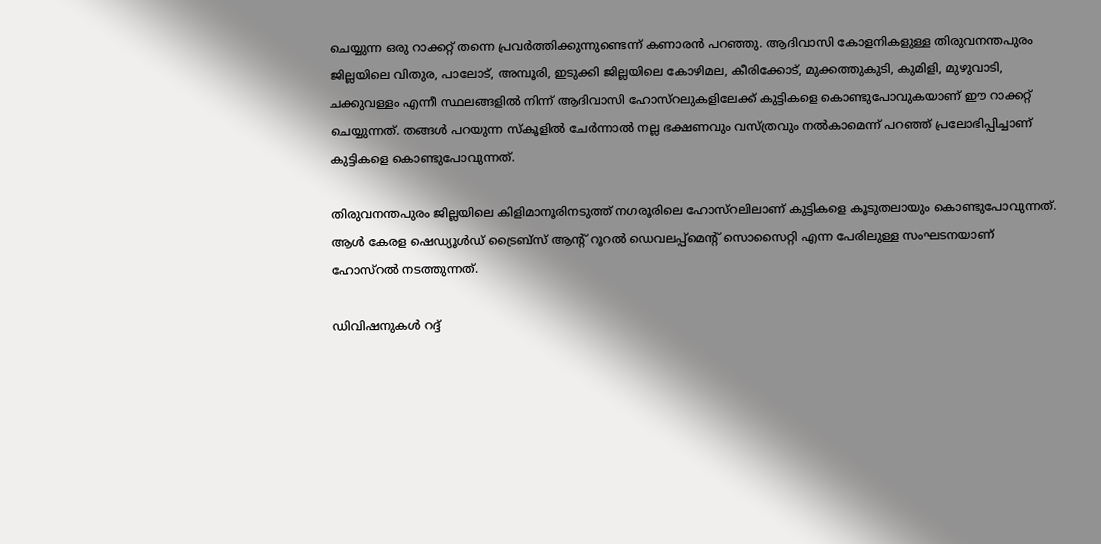ചെയ്യുന്ന ഒരു റാക്കറ്റ് തന്നെ പ്രവര്‍ത്തിക്കുന്നുണ്ടെന്ന് കണാരന്‍ പറഞ്ഞു. ആദിവാസി കോളനികളുള്ള തിരുവനന്തപുരം ജില്ലയിലെ വിതുര, പാലോട്, അമ്പൂരി, ഇടുക്കി ജില്ലയിലെ കോഴിമല, കീരിക്കോട്, മുക്കത്തുകുടി, കുമിളി, മുഴുവാടി, ചക്കുവള്ളം എന്നീ സ്ഥലങ്ങളില്‍ നിന്ന് ആദിവാസി ഹോസ്റലുകളിലേക്ക് കുട്ടികളെ കൊണ്ടുപോവുകയാണ് ഈ റാക്കറ്റ് ചെയ്യുന്നത്. തങ്ങള്‍ പറയുന്ന സ്കൂളില്‍ ചേര്‍ന്നാല്‍ നല്ല ഭക്ഷണവും വസ്ത്രവും നല്‍കാമെന്ന് പറഞ്ഞ് പ്രലോഭിപ്പിച്ചാണ് കുട്ടികളെ കൊണ്ടുപോവുന്നത്.

തിരുവനന്തപുരം ജില്ലയിലെ കിളിമാനൂരിനടുത്ത് നഗരൂരിലെ ഹോസ്റലിലാണ് കുട്ടികളെ കൂടുതലായും കൊണ്ടുപോവുന്നത്. ആള്‍ കേരള ഷെഡ്യൂള്‍ഡ് ട്രൈബ്സ് ആന്റ് റൂറല്‍ ഡെവലപ്പ്മെന്റ് സൊസൈറ്റി എന്ന പേരിലുള്ള സംഘടനയാണ് ഹോസ്റല്‍ നടത്തുന്നത്.

ഡിവിഷനുകള്‍ റദ്ദ്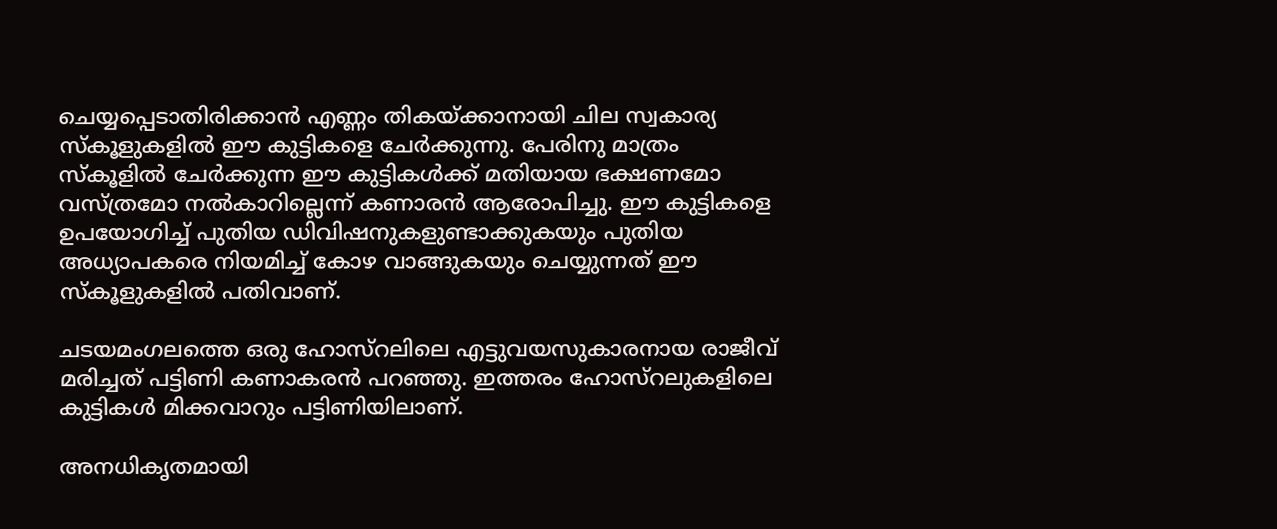ചെയ്യപ്പെടാതിരിക്കാന്‍ എണ്ണം തികയ്ക്കാനായി ചില സ്വകാര്യ സ്കൂളുകളില്‍ ഈ കുട്ടികളെ ചേര്‍ക്കുന്നു. പേരിനു മാത്രം സ്കൂളില്‍ ചേര്‍ക്കുന്ന ഈ കുട്ടികള്‍ക്ക് മതിയായ ഭക്ഷണമോ വസ്ത്രമോ നല്‍കാറില്ലെന്ന് കണാരന്‍ ആരോപിച്ചു. ഈ കുട്ടികളെ ഉപയോഗിച്ച് പുതിയ ഡിവിഷനുകളുണ്ടാക്കുകയും പുതിയ അധ്യാപകരെ നിയമിച്ച് കോഴ വാങ്ങുകയും ചെയ്യുന്നത് ഈ സ്കൂളുകളില്‍ പതിവാണ്.

ചടയമംഗലത്തെ ഒരു ഹോസ്റലിലെ എട്ടുവയസുകാരനായ രാജീവ് മരിച്ചത് പട്ടിണി കണാകരന്‍ പറഞ്ഞു. ഇത്തരം ഹോസ്റലുകളിലെ കുട്ടികള്‍ മിക്കവാറും പട്ടിണിയിലാണ്.

അനധികൃതമായി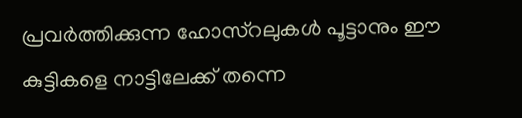പ്രവര്‍ത്തിക്കുന്ന ഹോസ്റലുകള്‍ പൂട്ടാനും ഈ കുട്ടികളെ നാട്ടിലേക്ക് തന്നെ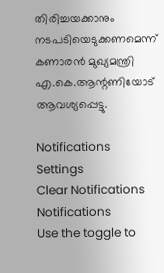തിരിച്ചയക്കാനും നടപടിയെടുക്കണമെന്ന് കണാരന്‍ മുഖ്യമന്ത്രി എ.കെ.ആന്റണിയോട് ആവശ്യപ്പെട്ടു.

Notifications
Settings
Clear Notifications
Notifications
Use the toggle to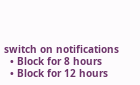switch on notifications
  • Block for 8 hours
  • Block for 12 hours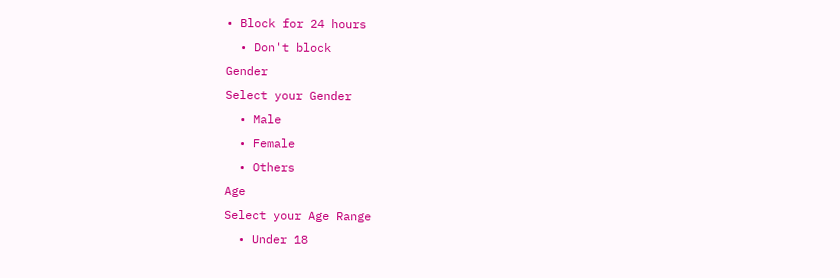• Block for 24 hours
  • Don't block
Gender
Select your Gender
  • Male
  • Female
  • Others
Age
Select your Age Range
  • Under 18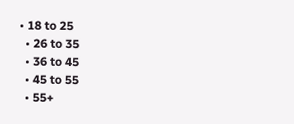• 18 to 25
  • 26 to 35
  • 36 to 45
  • 45 to 55
  • 55+